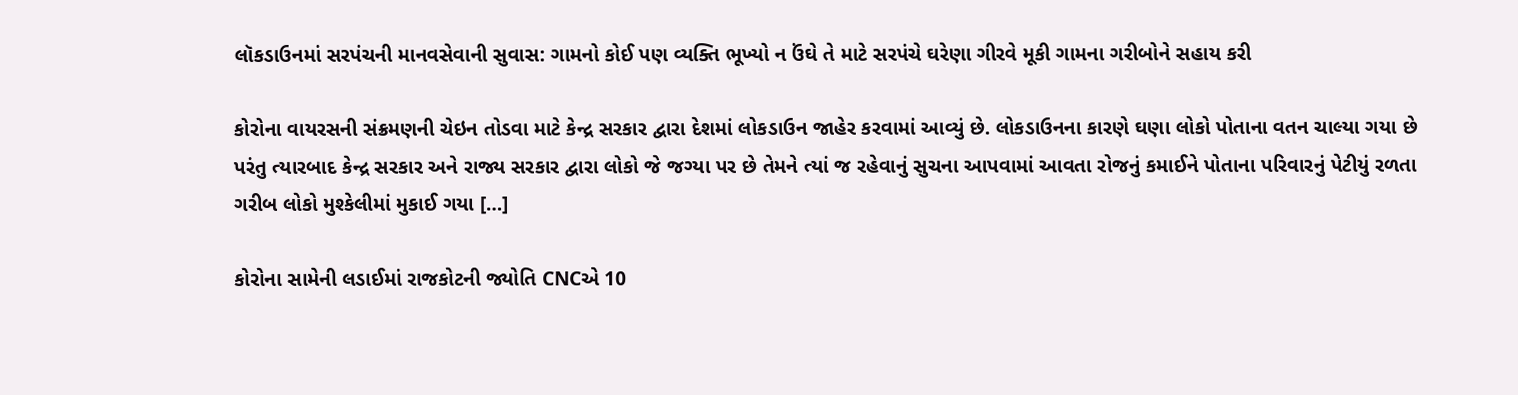લૉકડાઉનમાં સરપંચની માનવસેવાની સુવાસ: ગામનો કોઈ પણ વ્યક્તિ ભૂખ્યો ન ઉંઘે તે માટે સરપંચે ઘરેણા ગીરવે મૂકી ગામના ગરીબોને સહાય કરી

કોરોના વાયરસની સંક્રમણની ચેઇન તોડવા માટે કેન્દ્ર સરકાર દ્વારા દેશમાં લોકડાઉન જાહેર કરવામાં આવ્યું છે. લોકડાઉનના કારણે ઘણા લોકો પોતાના વતન ચાલ્યા ગયા છે પરંતુ ત્યારબાદ કેન્દ્ર સરકાર અને રાજ્ય સરકાર દ્વારા લોકો જે જગ્યા પર છે તેમને ત્યાં જ રહેવાનું સુચના આપવામાં આવતા રોજનું કમાઈને પોતાના પરિવારનું પેટીયું રળતા ગરીબ લોકો મુશ્કેલીમાં મુકાઈ ગયા […]

કોરોના સામેની લડાઈમાં રાજકોટની જ્યોતિ CNCએ 10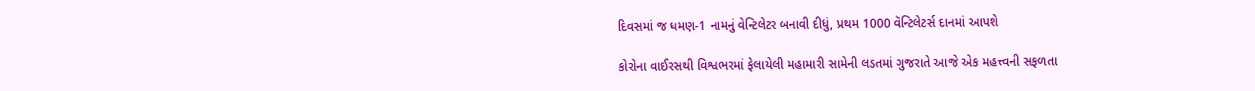દિવસમાં જ ધમણ-1 નામનું વેન્ટિલેટર બનાવી દીધું, પ્રથમ 1000 વૅન્ટિલેટર્સ દાનમાં આપશે

કોરોના વાઈરસથી વિશ્વભરમાં ફેલાયેલી મહામારી સામેની લડતમાં ગુજરાતે આજે એક મહત્ત્વની સફળતા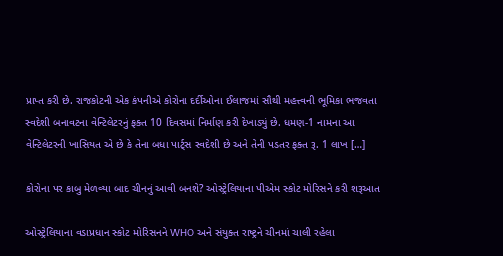પ્રાપ્ત કરી છે. રાજકોટની એક કંપનીએ કોરોના દર્દીઓના ઈલાજમાં સૌથી મહત્ત્વની ભૂમિકા ભજવતા સ્વદેશી બનાવટના વેન્ટિલેટરનું ફક્ત 10 દિવસમાં નિર્માણ કરી દેખાડ્યું છે. ધમણ-1 નામના આ વેન્ટિલેટરની ખાસિયત એ છે કે તેના બધા પાર્ટ્સ સ્વદેશી છે અને તેની પડતર ફક્ત રૂ. 1 લાખ […]

કોરોના પર કાબુ મેળવ્યા બાદ ચીનનું આવી બનશે? ઓસ્ટ્રેલિયાના પીએમ સ્કોટ મોરિસને કરી શરૂઆત

ઓસ્ટ્રેલિયાના વડાપ્રધાન સ્કોટ મોરિસનને WHO અને સંયુક્ત રાષ્ટ્રને ચીનમાં ચાલી રહેલા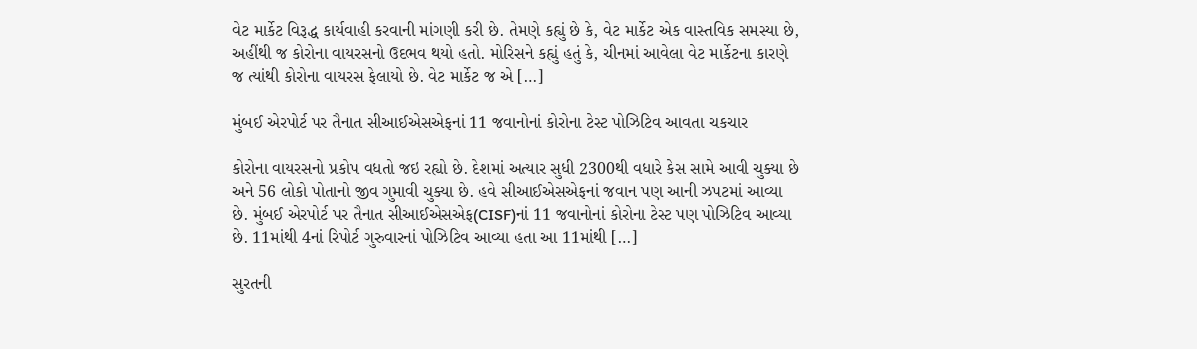વેટ માર્કેટ વિરૂદ્ધ કાર્યવાહી કરવાની માંગણી કરી છે. તેમણે કહ્યું છે કે, વેટ માર્કેટ એક વાસ્તવિક સમસ્યા છે, અહીંથી જ કોરોના વાયરસનો ઉદભવ થયો હતો. મોરિસને કહ્યું હતું કે, ચીનમાં આવેલા વેટ માર્કેટના કારણે જ ત્યાંથી કોરોના વાયરસ ફેલાયો છે. વેટ માર્કેટ જ એ […]

મુંબઈ એરપોર્ટ પર તૈનાત સીઆઈએસએફનાં 11 જવાનોનાં કોરોના ટેસ્ટ પોઝિટિવ આવતા ચકચાર

કોરોના વાયરસનો પ્રકોપ વધતો જઇ રહ્યો છે. દેશમાં અત્યાર સુધી 2300થી વધારે કેસ સામે આવી ચુક્યા છે અને 56 લોકો પોતાનો જીવ ગુમાવી ચુક્યા છે. હવે સીઆઈએસએફનાં જવાન પણ આની ઝપટમાં આવ્યા છે. મુંબઈ એરપોર્ટ પર તૈનાત સીઆઈએસએફ(CISF)નાં 11 જવાનોનાં કોરોના ટેસ્ટ પણ પોઝિટિવ આવ્યા છે. 11માંથી 4નાં રિપોર્ટ ગુરુવારનાં પોઝિટિવ આવ્યા હતા આ 11માંથી […]

સુરતની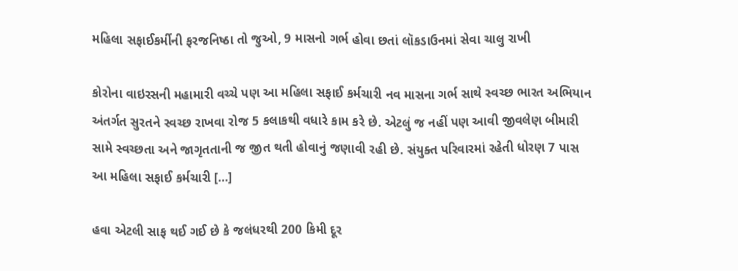મહિલા સફાઈકર્મીની ફરજનિષ્ઠા તો જુઓ, 9 માસનો ગર્ભ હોવા છતાં લૉકડાઉનમાં સેવા ચાલુ રાખી

કોરોના વાઇરસની મહામારી વચ્ચે પણ આ મહિલા સફાઈ કર્મચારી નવ માસના ગર્ભ સાથે સ્વચ્છ ભારત અભિયાન અંતર્ગત સુરતને સ્વચ્છ રાખવા રોજ 5 કલાકથી વધારે કામ કરે છે. એટલું જ નહીં પણ આવી જીવલેણ બીમારી સામે સ્વચ્છતા અને જાગૃતતાની જ જીત થતી હોવાનું જણાવી રહી છે. સંયુક્ત પરિવારમાં રહેતી ધોરણ 7 પાસ આ મહિલા સફાઈ કર્મચારી […]

હવા એટલી સાફ થઈ ગઈ છે કે જલંધરથી 200 કિમી દૂર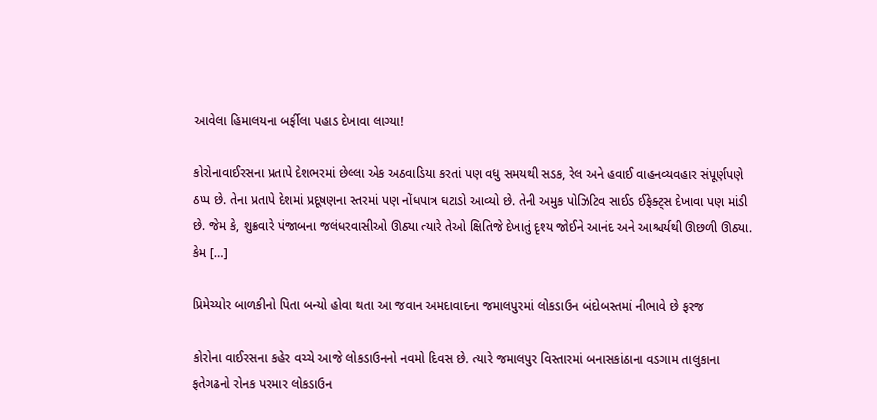આવેલા હિમાલયના બર્ફીલા પહાડ દેખાવા લાગ્યા!

કોરોનાવાઈરસના પ્રતાપે દેશભરમાં છેલ્લા એક અઠવાડિયા કરતાં પણ વધુ સમયથી સડક, રેલ અને હવાઈ વાહનવ્યવહાર સંપૂર્ણપણે ઠપ્પ છે. તેના પ્રતાપે દેશમાં પ્રદૂષણના સ્તરમાં પણ નોંધપાત્ર ઘટાડો આવ્યો છે. તેની અમુક પોઝિટિવ સાઈડ ઈફેક્ટ્સ દેખાવા પણ માંડી છે. જેમ કે, શુક્રવારે પંજાબના જલંધરવાસીઓ ઊઠ્યા ત્યારે તેઓ ક્ષિતિજે દેખાતું દૃશ્ય જોઈને આનંદ અને આશ્ચર્યથી ઊછળી ઊઠ્યા. કેમ […]

પ્રિમેચ્યોર બાળકીનો પિતા બન્યો હોવા થતા આ જવાન અમદાવાદના જમાલપુરમાં લોકડાઉન બંદોબસ્તમાં નીભાવે છે ફરજ

કોરોના વાઈરસના કહેર વચ્ચે આજે લોકડાઉનનો નવમો દિવસ છે. ત્યારે જમાલપુર વિસ્તારમાં બનાસકાંઠાના વડગામ તાલુકાના ફતેગઢનો રોનક પરમાર લોકડાઉન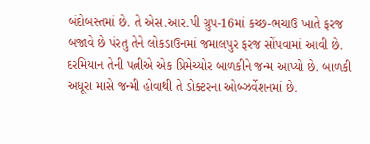બંદોબસ્તમાં છે. તે એસ.આર.પી ગ્રુપ-16માં કચ્છ-ભચાઉ ખાતે ફરજ બજાવે છે પંરતુ તેને લોકડાઉનમાં જમાલપુર ફરજ સોંપવામાં આવી છે. દરમિયાન તેની પત્નીએ એક પ્રિમેચ્યોર બાળકીને જન્મ આપ્યો છે. બાળકી અધૂરા માસે જન્મી હોવાથી તે ડોક્ટરના ઓબ્ઝર્વેશનમાં છે.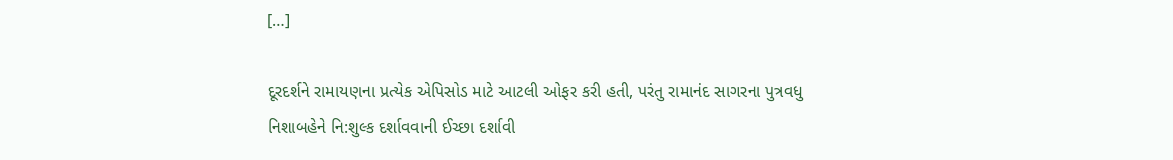[…]

દૂરદર્શને રામાયણના પ્રત્યેક એપિસોડ માટે આટલી ઓફર કરી હતી, પરંતુ રામાનંદ સાગરના પુત્રવધુ નિશાબહેને નિ:શુલ્ક દર્શાવવાની ઈચ્છા દર્શાવી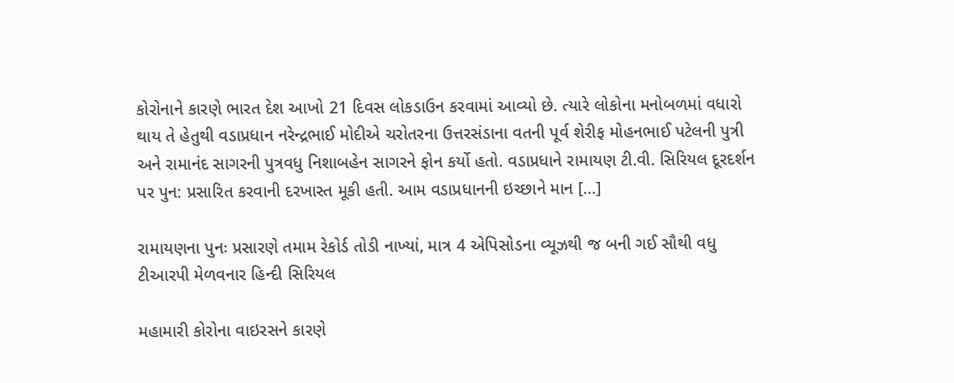કોરોનાને કારણે ભારત દેશ આખો 21 દિવસ લોકડાઉન કરવામાં આવ્યો છે. ત્યારે લોકોના મનોબળમાં વધારો થાય તે હેતુથી વડાપ્રધાન નરેન્દ્રભાઈ મોદીએ ચરોતરના ઉત્તરસંડાના વતની પૂર્વ શેરીફ મોહનભાઈ પટેલની પુત્રી અને રામાનંદ સાગરની પુત્રવધુ નિશાબહેન સાગરને ફોન કર્યો હતો. વડાપ્રધાને રામાયણ ટી.વી. સિરિયલ દૂરદર્શન પર પુન: પ્રસારિત કરવાની દરખાસ્ત મૂકી હતી. આમ વડાપ્રધાનની ઇચ્છાને માન […]

રામાયણના પુનઃ પ્રસારણે તમામ રેકોર્ડ તોડી નાખ્યાં, માત્ર 4 એપિસોડના વ્યૂઝથી જ બની ગઈ સૌથી વધુ ટીઆરપી મેળવનાર હિન્દી સિરિયલ

મહામારી કોરોના વાઇરસને કારણે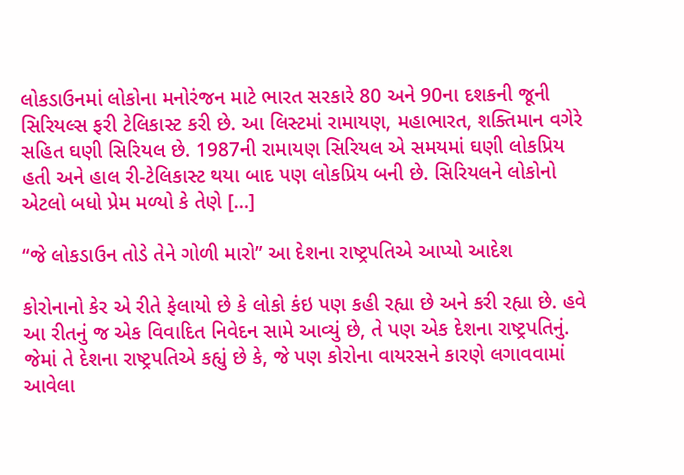લોકડાઉનમાં લોકોના મનોરંજન માટે ભારત સરકારે 80 અને 90ના દશકની જૂની સિરિયલ્સ ફરી ટેલિકાસ્ટ કરી છે. આ લિસ્ટમાં રામાયણ, મહાભારત, શક્તિમાન વગેરે સહિત ઘણી સિરિયલ છે. 1987ની રામાયણ સિરિયલ એ સમયમાં ઘણી લોકપ્રિય હતી અને હાલ રી-ટેલિકાસ્ટ થયા બાદ પણ લોકપ્રિય બની છે. સિરિયલને લોકોનો એટલો બધો પ્રેમ મળ્યો કે તેણે […]

“જે લોકડાઉન તોડે તેને ગોળી મારો” આ દેશના રાષ્ટ્રપતિએ આપ્યો આદેશ

કોરોનાનો કેર એ રીતે ફેલાયો છે કે લોકો કંઇ પણ કહી રહ્યા છે અને કરી રહ્યા છે. હવે આ રીતનું જ એક વિવાદિત નિવેદન સામે આવ્યું છે, તે પણ એક દેશના રાષ્ટ્રપતિનું. જેમાં તે દેશના રાષ્ટ્રપતિએ કહ્યું છે કે, જે પણ કોરોના વાયરસને કારણે લગાવવામાં આવેલા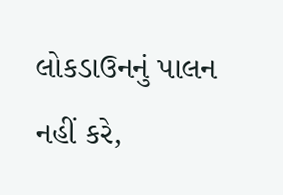લોકડાઉનનું પાલન નહીં કરે,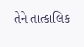તેને તાત્કાલિક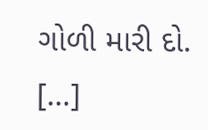ગોળી મારી દો. […]